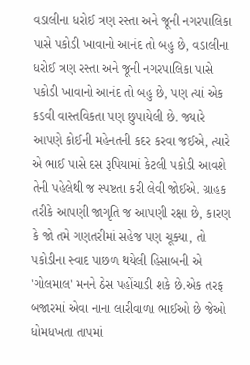વડાલીના ધરોઈ ત્રણ રસ્તા અને જૂની નગરપાલિકા પાસે પકોડી ખાવાનો આનંદ તો બહુ છે, વડાલીના ધરોઈ ત્રણ રસ્તા અને જૂની નગરપાલિકા પાસે પકોડી ખાવાનો આનંદ તો બહુ છે, પણ ત્યાં એક કડવી વાસ્તવિકતા પણ છુપાયેલી છે. જ્યારે આપણે કોઈની મહેનતની કદર કરવા જઈએ, ત્યારે એ ભાઈ પાસે દસ રૂપિયામાં કેટલી પકોડી આવશે તેની પહેલેથી જ સ્પષ્ટતા કરી લેવી જોઈએ. ગ્રાહક તરીકે આપણી જાગૃતિ જ આપણી રક્ષા છે, કારણ કે જો તમે ગણતરીમાં સહેજ પણ ચૂક્યા, તો પકોડીના સ્વાદ પાછળ થયેલી હિસાબની એ 'ગોલમાલ' મનને ઠેસ પહોંચાડી શકે છે.એક તરફ બજારમાં એવા નાના લારીવાળા ભાઈઓ છે જેઓ ધોમધખતા તાપમાં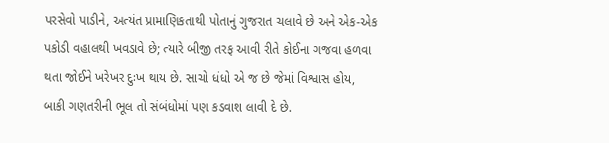પરસેવો પાડીને, અત્યંત પ્રામાણિકતાથી પોતાનું ગુજરાત ચલાવે છે અને એક-એક પકોડી વહાલથી ખવડાવે છે; ત્યારે બીજી તરફ આવી રીતે કોઈના ગજવા હળવા થતા જોઈને ખરેખર દુઃખ થાય છે. સાચો ધંધો એ જ છે જેમાં વિશ્વાસ હોય, બાકી ગણતરીની ભૂલ તો સંબંધોમાં પણ કડવાશ લાવી દે છે.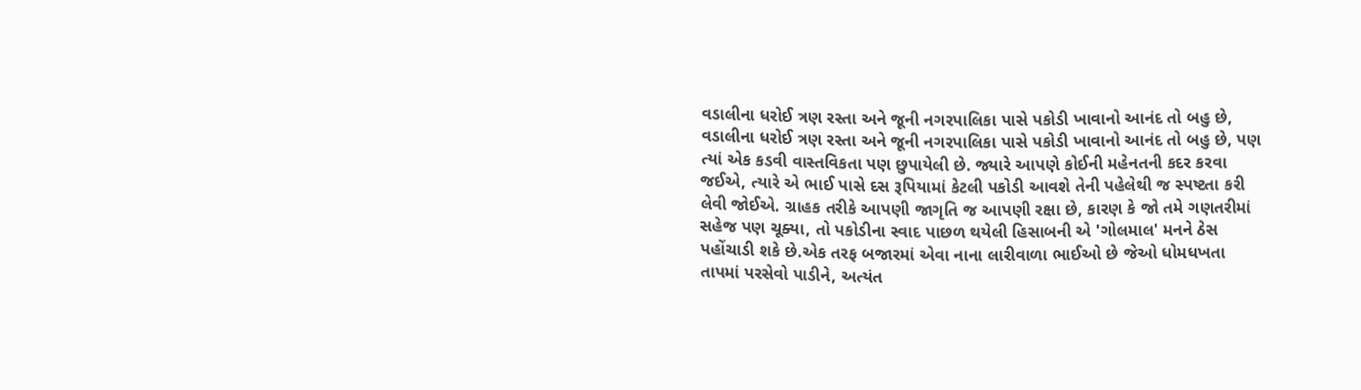વડાલીના ધરોઈ ત્રણ રસ્તા અને જૂની નગરપાલિકા પાસે પકોડી ખાવાનો આનંદ તો બહુ છે, વડાલીના ધરોઈ ત્રણ રસ્તા અને જૂની નગરપાલિકા પાસે પકોડી ખાવાનો આનંદ તો બહુ છે, પણ ત્યાં એક કડવી વાસ્તવિકતા પણ છુપાયેલી છે. જ્યારે આપણે કોઈની મહેનતની કદર કરવા જઈએ, ત્યારે એ ભાઈ પાસે દસ રૂપિયામાં કેટલી પકોડી આવશે તેની પહેલેથી જ સ્પષ્ટતા કરી લેવી જોઈએ. ગ્રાહક તરીકે આપણી જાગૃતિ જ આપણી રક્ષા છે, કારણ કે જો તમે ગણતરીમાં સહેજ પણ ચૂક્યા, તો પકોડીના સ્વાદ પાછળ થયેલી હિસાબની એ 'ગોલમાલ' મનને ઠેસ પહોંચાડી શકે છે.એક તરફ બજારમાં એવા નાના લારીવાળા ભાઈઓ છે જેઓ ધોમધખતા તાપમાં પરસેવો પાડીને, અત્યંત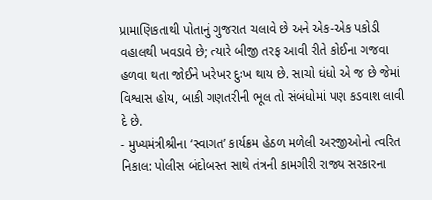પ્રામાણિકતાથી પોતાનું ગુજરાત ચલાવે છે અને એક-એક પકોડી વહાલથી ખવડાવે છે; ત્યારે બીજી તરફ આવી રીતે કોઈના ગજવા હળવા થતા જોઈને ખરેખર દુઃખ થાય છે. સાચો ધંધો એ જ છે જેમાં વિશ્વાસ હોય, બાકી ગણતરીની ભૂલ તો સંબંધોમાં પણ કડવાશ લાવી દે છે.
- મુખ્યમંત્રીશ્રીના ‘સ્વાગત’ કાર્યક્રમ હેઠળ મળેલી અરજીઓનો ત્વરિત નિકાલ: પોલીસ બંદોબસ્ત સાથે તંત્રની કામગીરી રાજ્ય સરકારના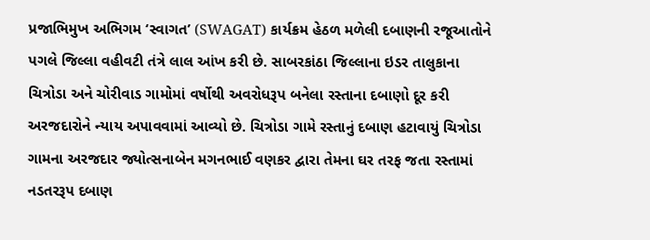પ્રજાભિમુખ અભિગમ ‘સ્વાગત’ (SWAGAT) કાર્યક્રમ હેઠળ મળેલી દબાણની રજૂઆતોને પગલે જિલ્લા વહીવટી તંત્રે લાલ આંખ કરી છે. સાબરકાંઠા જિલ્લાના ઇડર તાલુકાના ચિત્રોડા અને ચોરીવાડ ગામોમાં વર્ષોથી અવરોધરૂપ બનેલા રસ્તાના દબાણો દૂર કરી અરજદારોને ન્યાય અપાવવામાં આવ્યો છે. ચિત્રોડા ગામે રસ્તાનું દબાણ હટાવાયું ચિત્રોડા ગામના અરજદાર જ્યોત્સનાબેન મગનભાઈ વણકર દ્વારા તેમના ઘર તરફ જતા રસ્તામાં નડતરરૂપ દબાણ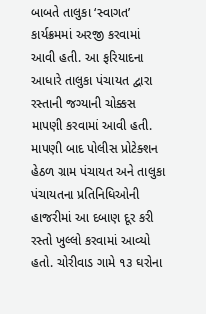બાબતે તાલુકા ‘સ્વાગત’ કાર્યક્રમમાં અરજી કરવામાં આવી હતી. આ ફરિયાદના આધારે તાલુકા પંચાયત દ્વારા રસ્તાની જગ્યાની ચોક્કસ માપણી કરવામાં આવી હતી. માપણી બાદ પોલીસ પ્રોટેક્શન હેઠળ ગ્રામ પંચાયત અને તાલુકા પંચાયતના પ્રતિનિધિઓની હાજરીમાં આ દબાણ દૂર કરી રસ્તો ખુલ્લો કરવામાં આવ્યો હતો. ચોરીવાડ ગામે ૧૩ ઘરોના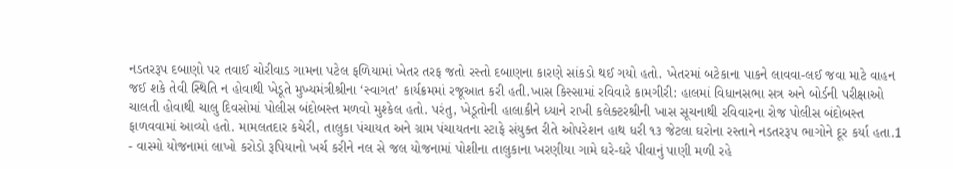નડતરરૂપ દબાણો પર તવાઈ ચોરીવાડ ગામના પટેલ ફળિયામાં ખેતર તરફ જતો રસ્તો દબાણના કારણે સાંકડો થઈ ગયો હતો. ખેતરમાં બટેકાના પાકને લાવવા-લઈ જવા માટે વાહન જઈ શકે તેવી સ્થિતિ ન હોવાથી ખેડૂતે મુખ્યમંત્રીશ્રીના ‘સ્વાગત’ કાર્યક્રમમાં રજૂઆત કરી હતી.ખાસ કિસ્સામાં રવિવારે કામગીરી: હાલમાં વિધાનસભા સત્ર અને બોર્ડની પરીક્ષાઓ ચાલતી હોવાથી ચાલુ દિવસોમાં પોલીસ બંદોબસ્ત મળવો મુશ્કેલ હતો. પરંતુ, ખેડૂતોની હાલાકીને ધ્યાને રાખી કલેક્ટરશ્રીની ખાસ સૂચનાથી રવિવારના રોજ પોલીસ બંદોબસ્ત ફાળવવામાં આવ્યો હતો. મામલતદાર કચેરી, તાલુકા પંચાયત અને ગ્રામ પંચાયતના સ્ટાફે સંયુક્ત રીતે ઓપરેશન હાથ ધરી ૧૩ જેટલા ઘરોના રસ્તાને નડતરરૂપ ભાગોને દૂર કર્યા હતા.1
- વાસ્મો યોજનામાં લાખો કરોડો રૂપિયાનો ખર્ચ કરીને નલ સે જલ યોજનામાં પોશીના તાલુકાના ખરણીયા ગામે ઘરે-ઘરે પીવાનું પાણી મળી રહે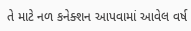તે માટે નળ કનેક્શન આપવામાં આવેલ વર્ષ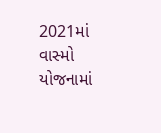2021માં વાસ્મો યોજનામાં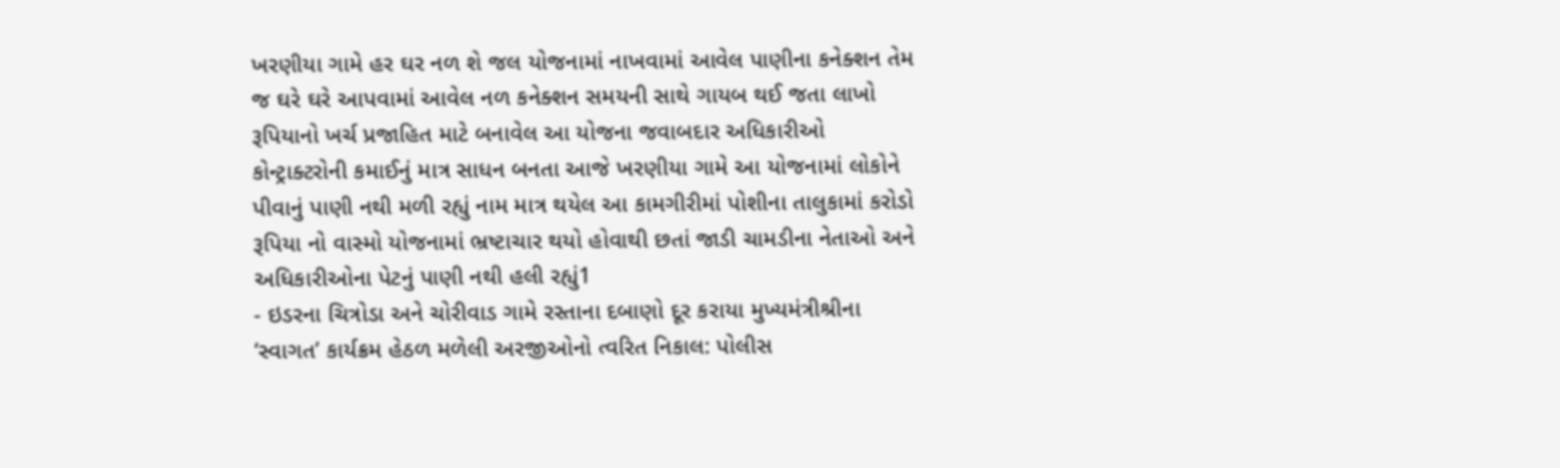ખરણીયા ગામે હર ઘર નળ શે જલ યોજનામાં નાખવામાં આવેલ પાણીના કનેક્શન તેમ જ ઘરે ઘરે આપવામાં આવેલ નળ કનેક્શન સમયની સાથે ગાયબ થઈ જતા લાખો રૂપિયાનો ખર્ચ પ્રજાહિત માટે બનાવેલ આ યોજના જવાબદાર અધિકારીઓ કોન્ટ્રાક્ટરોની કમાઈનું માત્ર સાધન બનતા આજે ખરણીયા ગામે આ યોજનામાં લોકોને પીવાનું પાણી નથી મળી રહ્યું નામ માત્ર થયેલ આ કામગીરીમાં પોશીના તાલુકામાં કરોડો રૂપિયા નો વાસ્મો યોજનામાં ભ્રષ્ટાચાર થયો હોવાથી છતાં જાડી ચામડીના નેતાઓ અને અધિકારીઓના પેટનું પાણી નથી હલી રહ્યું1
- ઇડરના ચિત્રોડા અને ચોરીવાડ ગામે રસ્તાના દબાણો દૂર કરાયા મુખ્યમંત્રીશ્રીના ‘સ્વાગત’ કાર્યક્રમ હેઠળ મળેલી અરજીઓનો ત્વરિત નિકાલ: પોલીસ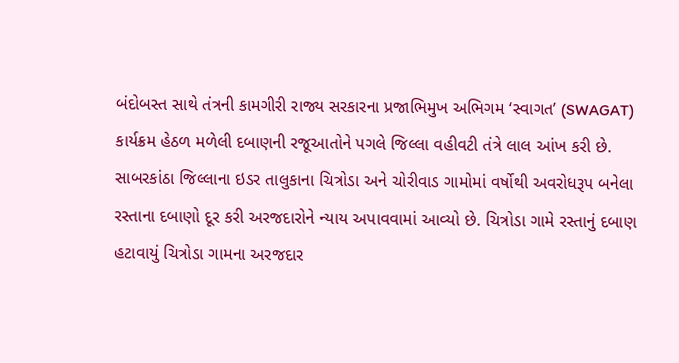બંદોબસ્ત સાથે તંત્રની કામગીરી રાજ્ય સરકારના પ્રજાભિમુખ અભિગમ ‘સ્વાગત’ (SWAGAT) કાર્યક્રમ હેઠળ મળેલી દબાણની રજૂઆતોને પગલે જિલ્લા વહીવટી તંત્રે લાલ આંખ કરી છે. સાબરકાંઠા જિલ્લાના ઇડર તાલુકાના ચિત્રોડા અને ચોરીવાડ ગામોમાં વર્ષોથી અવરોધરૂપ બનેલા રસ્તાના દબાણો દૂર કરી અરજદારોને ન્યાય અપાવવામાં આવ્યો છે. ચિત્રોડા ગામે રસ્તાનું દબાણ હટાવાયું ચિત્રોડા ગામના અરજદાર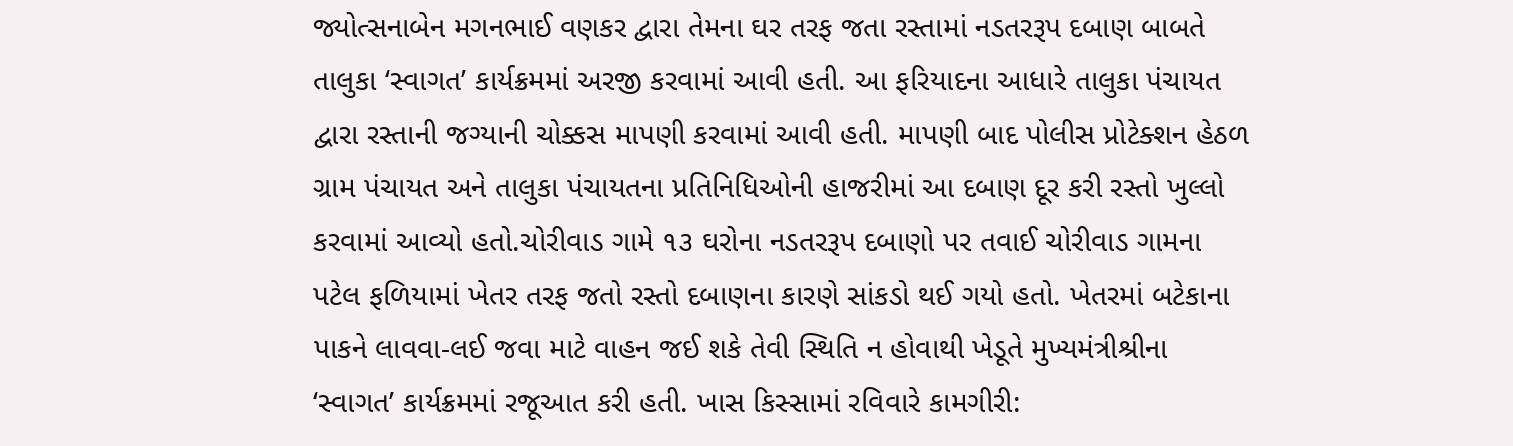જ્યોત્સનાબેન મગનભાઈ વણકર દ્વારા તેમના ઘર તરફ જતા રસ્તામાં નડતરરૂપ દબાણ બાબતે તાલુકા ‘સ્વાગત’ કાર્યક્રમમાં અરજી કરવામાં આવી હતી. આ ફરિયાદના આધારે તાલુકા પંચાયત દ્વારા રસ્તાની જગ્યાની ચોક્કસ માપણી કરવામાં આવી હતી. માપણી બાદ પોલીસ પ્રોટેક્શન હેઠળ ગ્રામ પંચાયત અને તાલુકા પંચાયતના પ્રતિનિધિઓની હાજરીમાં આ દબાણ દૂર કરી રસ્તો ખુલ્લો કરવામાં આવ્યો હતો.ચોરીવાડ ગામે ૧૩ ઘરોના નડતરરૂપ દબાણો પર તવાઈ ચોરીવાડ ગામના પટેલ ફળિયામાં ખેતર તરફ જતો રસ્તો દબાણના કારણે સાંકડો થઈ ગયો હતો. ખેતરમાં બટેકાના પાકને લાવવા-લઈ જવા માટે વાહન જઈ શકે તેવી સ્થિતિ ન હોવાથી ખેડૂતે મુખ્યમંત્રીશ્રીના ‘સ્વાગત’ કાર્યક્રમમાં રજૂઆત કરી હતી. ખાસ કિસ્સામાં રવિવારે કામગીરી: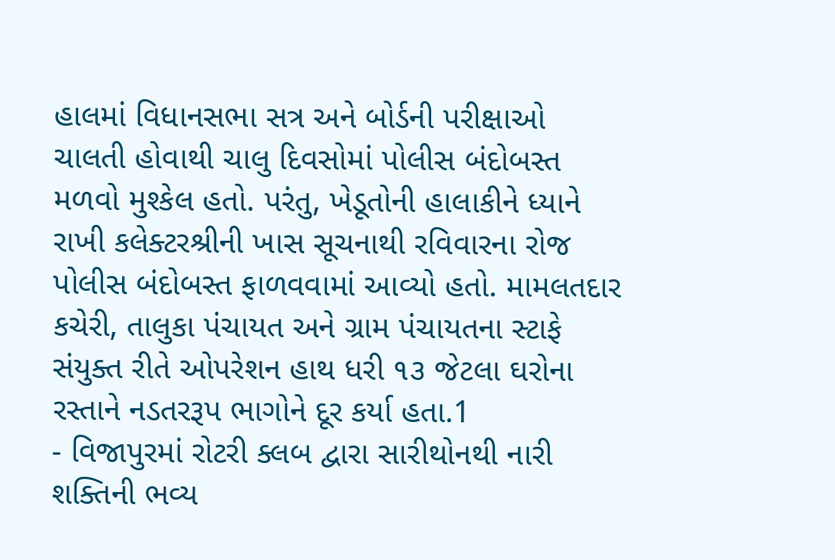હાલમાં વિધાનસભા સત્ર અને બોર્ડની પરીક્ષાઓ ચાલતી હોવાથી ચાલુ દિવસોમાં પોલીસ બંદોબસ્ત મળવો મુશ્કેલ હતો. પરંતુ, ખેડૂતોની હાલાકીને ધ્યાને રાખી કલેક્ટરશ્રીની ખાસ સૂચનાથી રવિવારના રોજ પોલીસ બંદોબસ્ત ફાળવવામાં આવ્યો હતો. મામલતદાર કચેરી, તાલુકા પંચાયત અને ગ્રામ પંચાયતના સ્ટાફે સંયુક્ત રીતે ઓપરેશન હાથ ધરી ૧૩ જેટલા ઘરોના રસ્તાને નડતરરૂપ ભાગોને દૂર કર્યા હતા.1
- વિજાપુરમાં રોટરી ક્લબ દ્વારા સારીથોનથી નારી શક્તિની ભવ્ય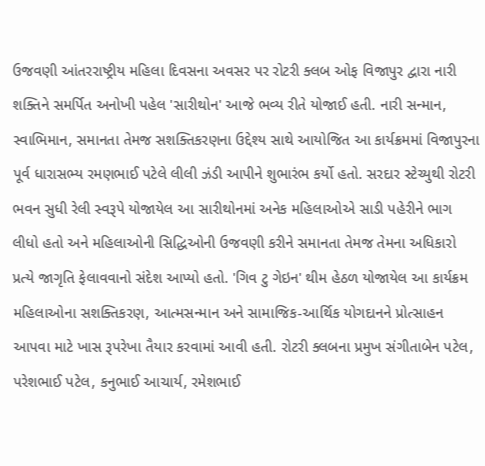ઉજવણી આંતરરાષ્ટ્રીય મહિલા દિવસના અવસર પર રોટરી ક્લબ ઓફ વિજાપુર દ્વારા નારી શક્તિને સમર્પિત અનોખી પહેલ 'સારીથોન' આજે ભવ્ય રીતે યોજાઈ હતી. નારી સન્માન, સ્વાભિમાન, સમાનતા તેમજ સશક્તિકરણના ઉદ્દેશ્ય સાથે આયોજિત આ કાર્યક્રમમાં વિજાપુરના પૂર્વ ધારાસભ્ય રમણભાઈ પટેલે લીલી ઝંડી આપીને શુભારંભ કર્યો હતો. સરદાર સ્ટેચ્યુથી રોટરી ભવન સુધી રેલી સ્વરૂપે યોજાયેલ આ સારીથોનમાં અનેક મહિલાઓએ સાડી પહેરીને ભાગ લીધો હતો અને મહિલાઓની સિદ્ધિઓની ઉજવણી કરીને સમાનતા તેમજ તેમના અધિકારો પ્રત્યે જાગૃતિ ફેલાવવાનો સંદેશ આપ્યો હતો. 'ગિવ ટુ ગેઇન' થીમ હેઠળ યોજાયેલ આ કાર્યક્રમ મહિલાઓના સશક્તિકરણ, આત્મસન્માન અને સામાજિક-આર્થિક યોગદાનને પ્રોત્સાહન આપવા માટે ખાસ રૂપરેખા તૈયાર કરવામાં આવી હતી. રોટરી ક્લબના પ્રમુખ સંગીતાબેન પટેલ, પરેશભાઈ પટેલ, કનુભાઈ આચાર્ય, રમેશભાઈ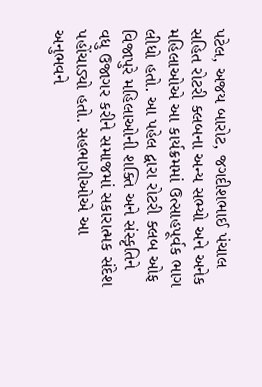પટેલ, અજય બારોટ, જગદીશભાઈ પંચાલ સહિત રોટરી ક્લબના અન્ય સભ્યો અને અનેક મહિલાઓએ આ કાર્યક્રમમાં ઉત્સાહપૂર્વક ભાગ લીધો હતો. આ પહેલ દ્વારા રોટરી ક્લબ ઓફ વિજાપુરે મહિલાઓની શક્તિ અને સંસ્કૃતિને વધુ ઉજાગર કરીને સમાજમાં સકારાત્મક સંદેશ પહોંચાડ્યો હતો. સહભાગીઓએ આ અનુભવને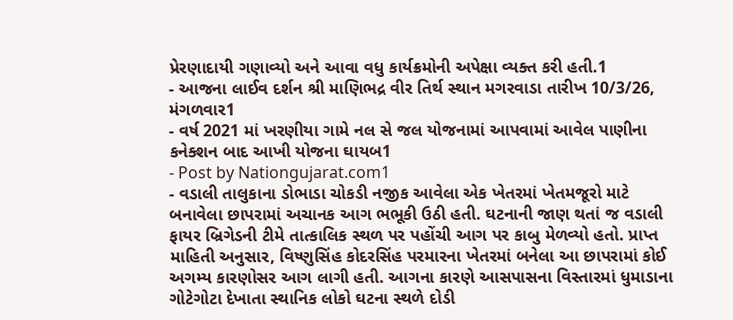પ્રેરણાદાયી ગણાવ્યો અને આવા વધુ કાર્યક્રમોની અપેક્ષા વ્યક્ત કરી હતી.1
- આજના લાઈવ દર્શન શ્રી માણિભદ્ર વીર તિર્થ સ્થાન મગરવાડા તારીખ 10/3/26, મંગળવાર1
- વર્ષ 2021 માં ખરણીયા ગામે નલ સે જલ યોજનામાં આપવામાં આવેલ પાણીના કનેક્શન બાદ આખી યોજના ઘાયબ1
- Post by Nationgujarat.com1
- વડાલી તાલુકાના ડોભાડા ચોકડી નજીક આવેલા એક ખેતરમાં ખેતમજૂરો માટે બનાવેલા છાપરામાં અચાનક આગ ભભૂકી ઉઠી હતી. ઘટનાની જાણ થતાં જ વડાલી ફાયર બ્રિગેડની ટીમે તાત્કાલિક સ્થળ પર પહોંચી આગ પર કાબુ મેળવ્યો હતો. પ્રાપ્ત માહિતી અનુસાર, વિષ્ણુસિંહ કોદરસિંહ પરમારના ખેતરમાં બનેલા આ છાપરામાં કોઈ અગમ્ય કારણોસર આગ લાગી હતી. આગના કારણે આસપાસના વિસ્તારમાં ધુમાડાના ગોટેગોટા દેખાતા સ્થાનિક લોકો ઘટના સ્થળે દોડી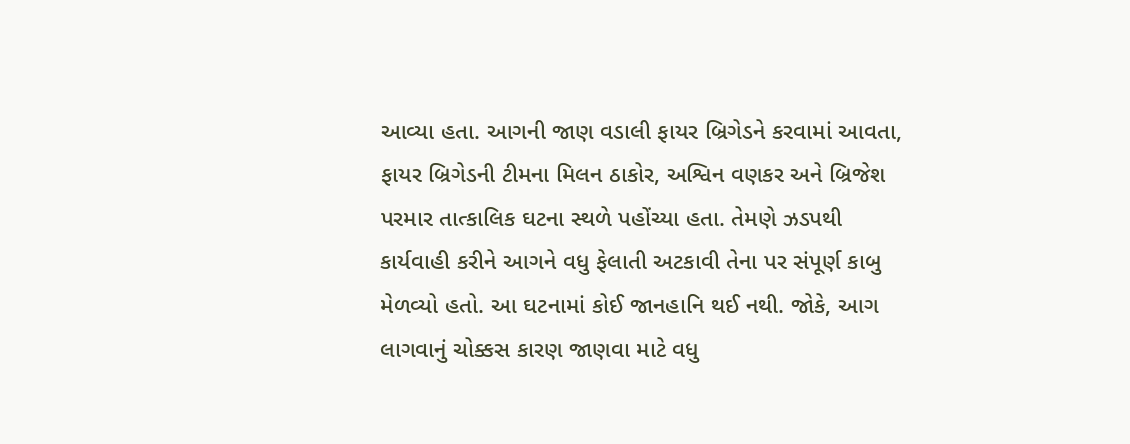આવ્યા હતા. આગની જાણ વડાલી ફાયર બ્રિગેડને કરવામાં આવતા, ફાયર બ્રિગેડની ટીમના મિલન ઠાકોર, અશ્વિન વણકર અને બ્રિજેશ પરમાર તાત્કાલિક ઘટના સ્થળે પહોંચ્યા હતા. તેમણે ઝડપથી કાર્યવાહી કરીને આગને વધુ ફેલાતી અટકાવી તેના પર સંપૂર્ણ કાબુ મેળવ્યો હતો. આ ઘટનામાં કોઈ જાનહાનિ થઈ નથી. જોકે, આગ લાગવાનું ચોક્કસ કારણ જાણવા માટે વધુ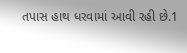તપાસ હાથ ધરવામાં આવી રહી છે.1